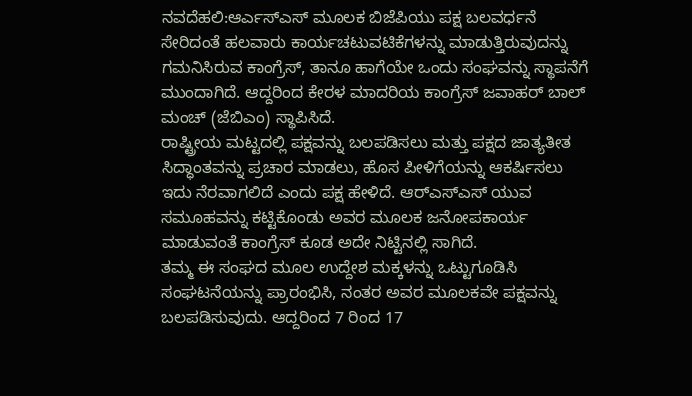ನವದೆಹಲಿ:ಆರ್ಎಸ್ಎಸ್ ಮೂಲಕ ಬಿಜೆಪಿಯು ಪಕ್ಷ ಬಲವರ್ಧನೆ ಸೇರಿದಂತೆ ಹಲವಾರು ಕಾರ್ಯಚಟುವಟಿಕೆಗಳನ್ನು ಮಾಡುತ್ತಿರುವುದನ್ನು ಗಮನಿಸಿರುವ ಕಾಂಗ್ರೆಸ್‌, ತಾನೂ ಹಾಗೆಯೇ ಒಂದು ಸಂಘವನ್ನು ಸ್ಥಾಪನೆಗೆ ಮುಂದಾಗಿದೆ. ಆದ್ದರಿಂದ ಕೇರಳ ಮಾದರಿಯ ಕಾಂಗ್ರೆಸ್ ಜವಾಹರ್ ಬಾಲ್ ಮಂಚ್ (ಜೆಬಿಎಂ) ಸ್ಥಾಪಿಸಿದೆ.
ರಾಷ್ಟ್ರೀಯ ಮಟ್ಟದಲ್ಲಿ ಪಕ್ಷವನ್ನು ಬಲಪಡಿಸಲು ಮತ್ತು ಪಕ್ಷದ ಜಾತ್ಯತೀತ ಸಿದ್ಧಾಂತವನ್ನು ಪ್ರಚಾರ ಮಾಡಲು, ಹೊಸ ಪೀಳಿಗೆಯನ್ನು ಆಕರ್ಷಿಸಲು ಇದು ನೆರವಾಗಲಿದೆ ಎಂದು ಪಕ್ಷ ಹೇಳಿದೆ. ಆರ್‌ಎಸ್‌ಎಸ್‌ ಯುವ ಸಮೂಹವನ್ನು ಕಟ್ಟಿಕೊಂಡು ಅವರ ಮೂಲಕ ಜನೋಪಕಾರ್ಯ ಮಾಡುವಂತೆ ಕಾಂಗ್ರೆಸ್‌ ಕೂಡ ಅದೇ ನಿಟ್ಟಿನಲ್ಲಿ ಸಾಗಿದೆ.
ತಮ್ಮ ಈ ಸಂಘದ ಮೂಲ ಉದ್ದೇಶ ಮಕ್ಕಳನ್ನು ಒಟ್ಟುಗೂಡಿಸಿ ಸಂಘಟನೆಯನ್ನು ಪ್ರಾರಂಭಿಸಿ, ನಂತರ ಅವರ ಮೂಲಕವೇ ಪಕ್ಷವನ್ನು ಬಲಪಡಿಸುವುದು. ಆದ್ದರಿಂದ 7 ರಿಂದ 17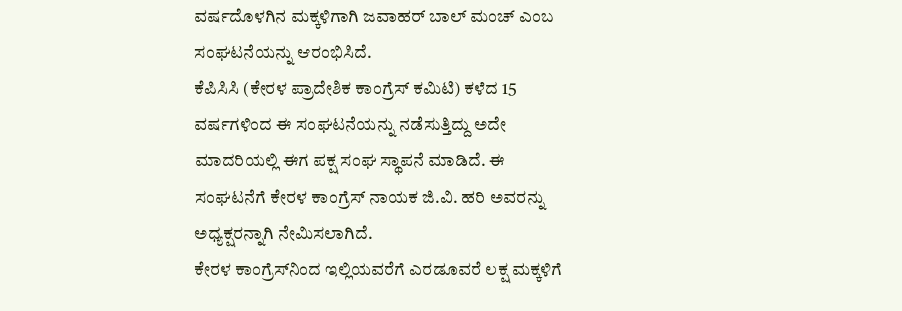ವರ್ಷದೊಳಗಿನ ಮಕ್ಕಳಿಗಾಗಿ ಜವಾಹರ್ ಬಾಲ್ ಮಂಚ್ ಎಂಬ ಸಂಘಟನೆಯನ್ನು ಆರಂಭಿಸಿದೆ.
ಕೆಪಿಸಿಸಿ (ಕೇರಳ ಪ್ರಾದೇಶಿಕ ಕಾಂಗ್ರೆಸ್ ಕಮಿಟಿ) ಕಳೆದ 15 ವರ್ಷಗಳಿಂದ ಈ ಸಂಘಟನೆಯನ್ನು ನಡೆಸುತ್ತಿದ್ದು ಅದೇ ಮಾದರಿಯಲ್ಲಿ ಈಗ ಪಕ್ಷ ಸಂಘ ಸ್ಥಾಪನೆ ಮಾಡಿದೆ. ಈ ಸಂಘಟನೆಗೆ ಕೇರಳ ಕಾಂಗ್ರೆಸ್ ನಾಯಕ ಜಿ.ವಿ. ಹರಿ ಅವರನ್ನು ಅಧ್ಯಕ್ಷರನ್ನಾಗಿ ನೇಮಿಸಲಾಗಿದೆ.
ಕೇರಳ ಕಾಂಗ್ರೆಸ್‌ನಿಂದ ಇಲ್ಲಿಯವರೆಗೆ ಎರಡೂವರೆ ಲಕ್ಷ ಮಕ್ಕಳಿಗೆ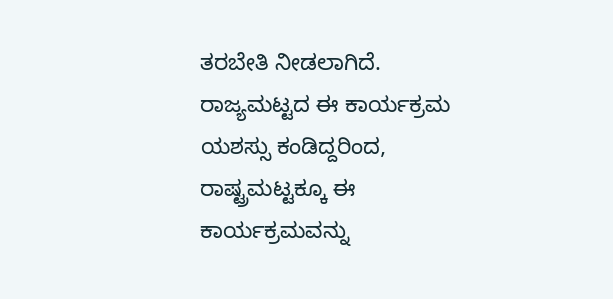ತರಬೇತಿ ನೀಡಲಾಗಿದೆ. ರಾಜ್ಯಮಟ್ಟದ ಈ ಕಾರ್ಯಕ್ರಮ ಯಶಸ್ಸು ಕಂಡಿದ್ದರಿಂದ, ರಾಷ್ಟ್ರಮಟ್ಟಕ್ಕೂ ಈ ಕಾರ್ಯಕ್ರಮವನ್ನು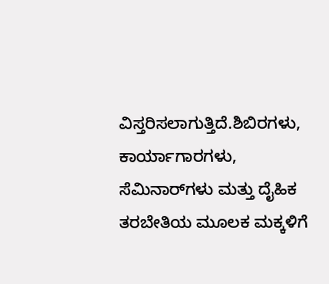ವಿಸ್ತರಿಸಲಾಗುತ್ತಿದೆ.ಶಿಬಿರಗಳು, ಕಾರ್ಯಾಗಾರಗಳು, ಸೆಮಿನಾರ್‌ಗಳು ಮತ್ತು ದೈಹಿಕ ತರಬೇತಿಯ ಮೂಲಕ ಮಕ್ಕಳಿಗೆ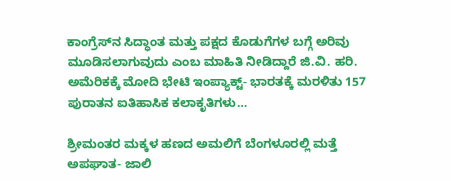ಕಾಂಗ್ರೆಸ್‌ನ ಸಿದ್ಧಾಂತ ಮತ್ತು ಪಕ್ಷದ ಕೊಡುಗೆಗಳ ಬಗ್ಗೆ ಅರಿವು ಮೂಡಿಸಲಾಗುವುದು ಎಂಬ ಮಾಹಿತಿ ನೀಡಿದ್ದಾರೆ ಜಿ.ವಿ. ಹರಿ.
ಅಮೆರಿಕಕ್ಕೆ ಮೋದಿ ಭೇಟಿ ಇಂಪ್ಯಾಕ್ಟ್‌- ಭಾರತಕ್ಕೆ ಮರಳಿತು 157 ಪುರಾತನ ಐತಿಹಾಸಿಕ ಕಲಾಕೃತಿಗಳು…

ಶ್ರೀಮಂತರ ಮಕ್ಕಳ ಹಣದ ಅಮಲಿಗೆ ಬೆಂಗಳೂರಲ್ಲಿ ಮತ್ತೆ ಅಪಘಾತ- ಜಾಲಿ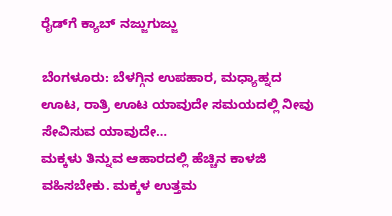ರೈಡ್‌ಗೆ ಕ್ಯಾಬ್‌ ನಜ್ಜುಗುಜ್ಜು

ಬೆಂಗಳೂರು: ಬೆಳಗ್ಗಿನ ಉಪಹಾರ, ಮಧ್ಯಾಹ್ನದ ಊಟ, ರಾತ್ರಿ ಊಟ ಯಾವುದೇ ಸಮಯದಲ್ಲಿ ನೀವು ಸೇವಿಸುವ ಯಾವುದೇ…
ಮಕ್ಕಳು ತಿನ್ನುವ ಆಹಾರದಲ್ಲಿ ಹೆಚ್ಚಿನ ಕಾಳಜಿ ವಹಿಸಬೇಕು. ಮಕ್ಕಳ ಉತ್ತಮ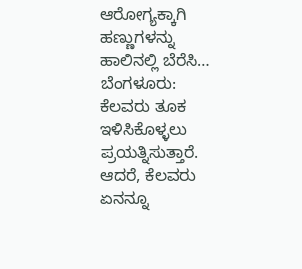ಆರೋಗ್ಯಕ್ಕಾಗಿ ಹಣ್ಣುಗಳನ್ನು ಹಾಲಿನಲ್ಲಿ ಬೆರೆಸಿ…
ಬೆಂಗಳೂರು: ಕೆಲವರು ತೂಕ ಇಳಿಸಿಕೊಳ್ಳಲು ಪ್ರಯತ್ನಿಸುತ್ತಾರೆ. ಆದರೆ, ಕೆಲವರು ಏನನ್ನೂ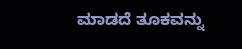ಮಾಡದೆ ತೂಕವನ್ನು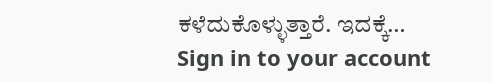ಕಳೆದುಕೊಳ್ಳುತ್ತಾರೆ. ಇದಕ್ಕೆ…
Sign in to your account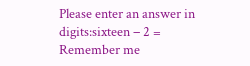Please enter an answer in digits:sixteen − 2 =
Remember me